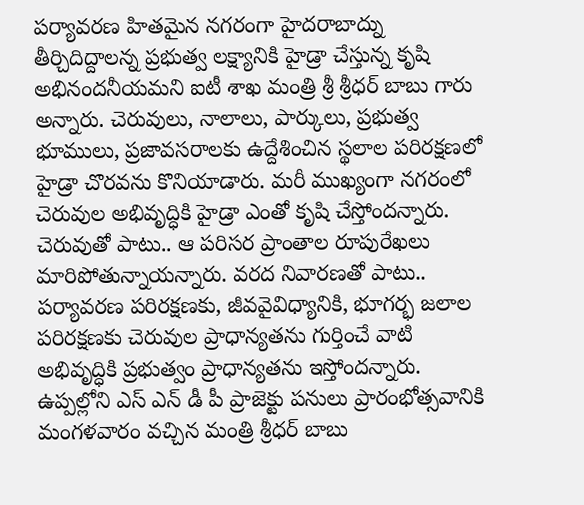పర్యావరణ హితమైన నగరంగా హైదరాబాద్ను తీర్చిదిద్దాలన్న ప్రభుత్వ లక్ష్యానికి హైడ్రా చేస్తున్న కృషి అభినందనీయమని ఐటీ శాఖ మంత్రి శ్రీ శ్రీధర్ బాబు గారు అన్నారు. చెరువులు, నాలాలు, పార్కులు, ప్రభుత్వ భూములు, ప్రజావసరాలకు ఉద్దేశించిన స్థలాల పరిరక్షణలో హైడ్రా చొరవను కొనియాడారు. మరీ ముఖ్యంగా నగరంలో చెరువుల అభివృద్ధికి హైడ్రా ఎంతో కృషి చేస్తోందన్నారు. చెరువుతో పాటు.. ఆ పరిసర ప్రాంతాల రూపురేఖలు మారిపోతున్నాయన్నారు. వరద నివారణతో పాటు.. పర్యావరణ పరిరక్షణకు, జీవవైవిధ్యానికి, భూగర్భ జలాల పరిరక్షణకు చెరువుల ప్రాధాన్యతను గుర్తించే వాటి అభివృద్ధికి ప్రభుత్వం ప్రాధాన్యతను ఇస్తోందన్నారు. ఉప్పల్లోని ఎస్ ఎన్ డీ పీ ప్రాజెక్టు పనులు ప్రారంభోత్సవానికి మంగళవారం వచ్చిన మంత్రి శ్రీధర్ బాబు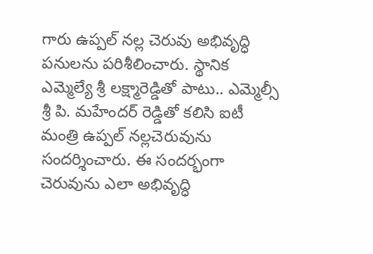గారు ఉప్పల్ నల్ల చెరువు అభివృద్ధి పనులను పరిశీలించారు. స్థానిక ఎమ్మెల్యే శ్రీ లక్ష్మారెడ్డితో పాటు.. ఎమ్మెల్సీ శ్రీ పి. మహేందర్ రెడ్డితో కలిసి ఐటీ మంత్రి ఉప్పల్ నల్లచెరువును సందర్శించారు. ఈ సందర్భంగా చెరువును ఎలా అభివృద్ధి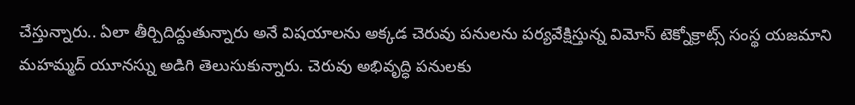చేస్తున్నారు.. ఏలా తీర్చిదిద్దుతున్నారు అనే విషయాలను అక్కడ చెరువు పనులను పర్యవేక్షిస్తున్న విమోస్ టెక్నోక్రాట్స్ సంస్థ యజమాని మహమ్మద్ యూనస్ను అడిగి తెలుసుకున్నారు. చెరువు అభివృద్ధి పనులకు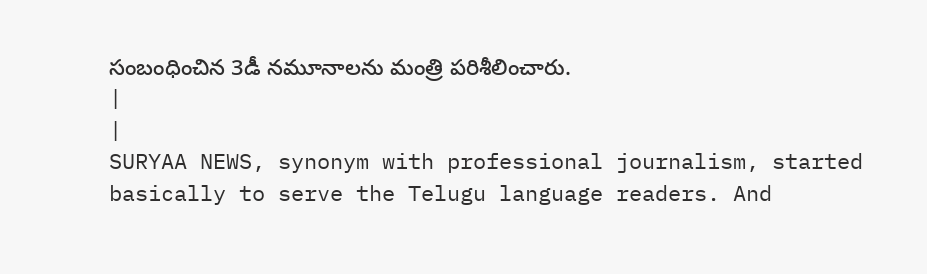సంబంధించిన 3డీ నమూనాలను మంత్రి పరిశీలించారు.
|
|
SURYAA NEWS, synonym with professional journalism, started basically to serve the Telugu language readers. And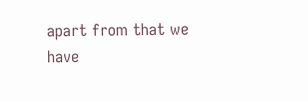apart from that we have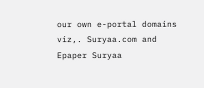our own e-portal domains viz,. Suryaa.com and Epaper Suryaa